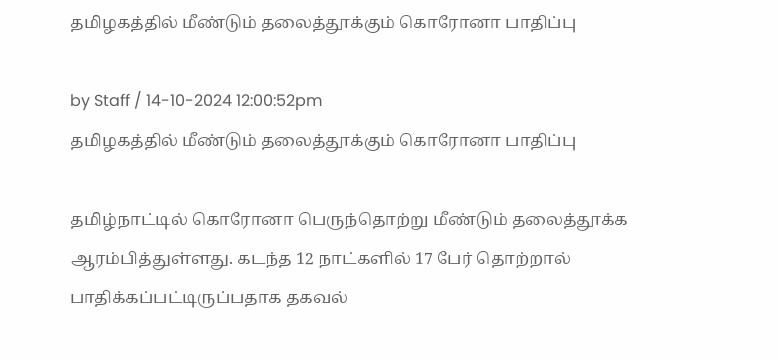தமிழகத்தில் மீண்டும் தலைத்தூக்கும் கொரோனா பாதிப்பு

by Staff / 14-10-2024 12:00:52pm
தமிழகத்தில் மீண்டும் தலைத்தூக்கும் கொரோனா பாதிப்பு

தமிழ்நாட்டில் கொரோனா பெருந்தொற்று மீண்டும் தலைத்தூக்க ஆரம்பித்துள்ளது. கடந்த 12 நாட்களில் 17 பேர் தொற்றால் பாதிக்கப்பட்டிருப்பதாக தகவல்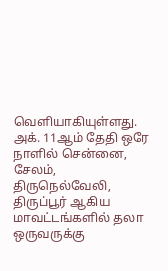வெளியாகியுள்ளது. அக். 11ஆம் தேதி ஒரே நாளில் சென்னை, சேலம், திருநெல்வேலி, திருப்பூர் ஆகிய மாவட்டங்களில் தலா ஒருவருக்கு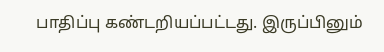பாதிப்பு கண்டறியப்பட்டது. இருப்பினும்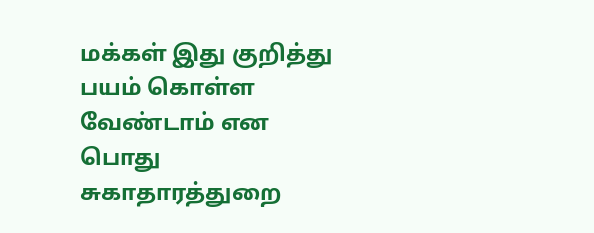மக்கள் இது குறித்து பயம் கொள்ள வேண்டாம் என பொது சுகாதாரத்துறை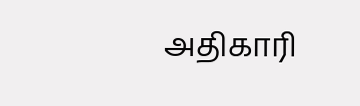அதிகாரி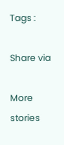Tags :

Share via

More stories